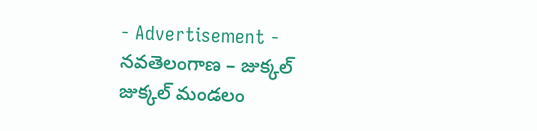- Advertisement -
నవతెలంగాణ – జుక్కల్
జుక్కల్ మండలం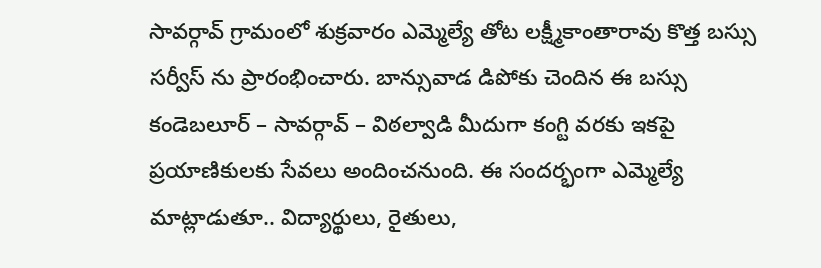సావర్గావ్ గ్రామంలో శుక్రవారం ఎమ్మెల్యే తోట లక్ష్మీకాంతారావు కొత్త బస్సు సర్వీస్ ను ప్రారంభించారు. బాన్సువాడ డిపోకు చెందిన ఈ బస్సు కండెబలూర్ – సావర్గావ్ – విఠల్వాడి మీదుగా కంగ్టి వరకు ఇకపై ప్రయాణికులకు సేవలు అందించనుంది. ఈ సందర్భంగా ఎమ్మెల్యే మాట్లాడుతూ.. విద్యార్థులు, రైతులు,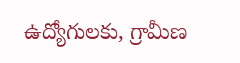ఉద్యోగులకు, గ్రామీణ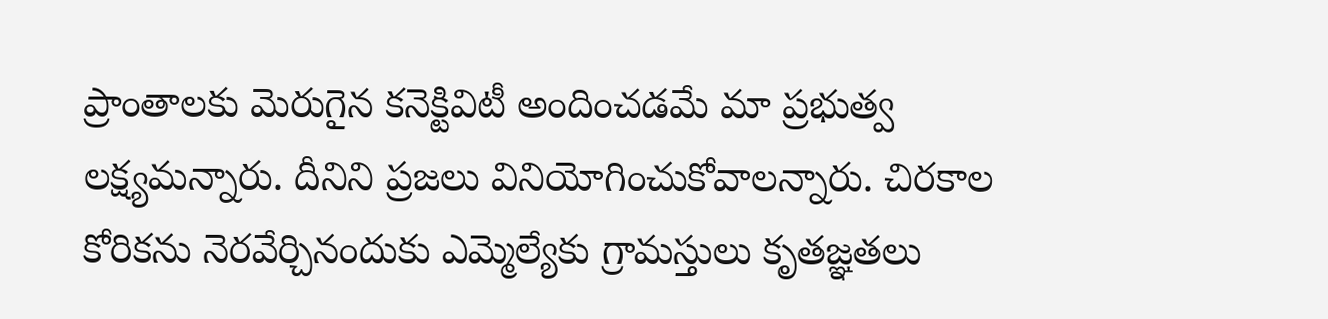ప్రాంతాలకు మెరుగైన కనెక్టివిటీ అందించడమే మా ప్రభుత్వ లక్ష్యమన్నారు. దీనిని ప్రజలు వినియోగించుకోవాలన్నారు. చిరకాల కోరికను నెరవేర్చినందుకు ఎమ్మెల్యేకు గ్రామస్తులు కృతజ్ఞతలు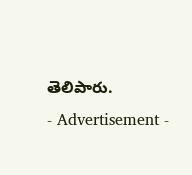తెలిపారు.
- Advertisement -